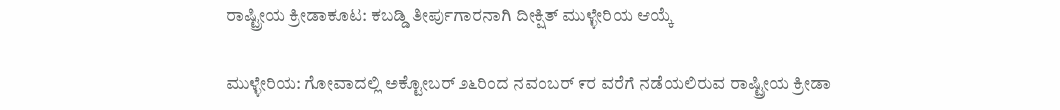ರಾಷ್ಟ್ರೀಯ ಕ್ರೀಡಾಕೂಟ: ಕಬಡ್ಡಿ ತೀರ್ಪುಗಾರನಾಗಿ ದೀಕ್ಷಿತ್ ಮುಳ್ಳೇರಿಯ ಆಯ್ಕೆ

ಮುಳ್ಳೇರಿಯ: ಗೋವಾದಲ್ಲಿ ಅಕ್ಟೋಬರ್ ೨೬ರಿಂದ ನವಂಬರ್ ೯ರ ವರೆಗೆ ನಡೆಯಲಿರುವ ರಾಷ್ಟ್ರೀಯ ಕ್ರೀಡಾ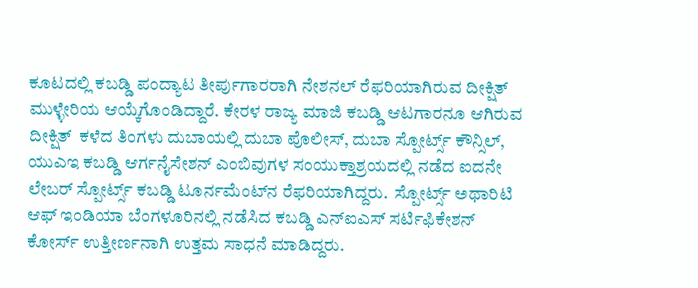ಕೂಟದಲ್ಲಿ ಕಬಡ್ಡಿ ಪಂದ್ಯಾಟ ತೀರ್ಪುಗಾರರಾಗಿ ನೇಶನಲ್ ರೆಫರಿಯಾಗಿರುವ ದೀಕ್ಷಿತ್ ಮುಳ್ಳೇರಿಯ ಆಯ್ಕೆಗೊಂಡಿದ್ದಾರೆ. ಕೇರಳ ರಾಜ್ಯ ಮಾಜಿ ಕಬಡ್ಡಿ ಆಟಗಾರನೂ ಆಗಿರುವ ದೀಕ್ಷಿತ್  ಕಳೆದ ತಿಂಗಳು ದುಬಾಯಲ್ಲಿ ದುಬಾ ಪೊಲೀಸ್, ದುಬಾ ಸ್ಪೋರ್ಟ್ಸ್ ಕೌನ್ಸಿಲ್, ಯುಎಇ ಕಬಡ್ಡಿ ಆರ್ಗನೈಸೇಶನ್ ಎಂಬಿವುಗಳ ಸಂಯುಕ್ತಾಶ್ರಯದಲ್ಲಿ ನಡೆದ ಐದನೇ ಲೇಬರ್ ಸ್ಪೋರ್ಟ್ಸ್ ಕಬಡ್ಡಿ ಟೂರ್ನಮೆಂಟ್‌ನ ರೆಫರಿಯಾಗಿದ್ದರು.  ಸ್ಪೋರ್ಟ್ಸ್ ಅಥಾರಿಟಿ ಆಫ್ ಇಂಡಿಯಾ ಬೆಂಗಳೂರಿನಲ್ಲಿ ನಡೆಸಿದ ಕಬಡ್ಡಿ ಎನ್‌ಐಎಸ್ ಸರ್ಟಿಫಿಕೇಶನ್ ಕೋರ್ಸ್ ಉತ್ತೀರ್ಣನಾಗಿ ಉತ್ತಮ ಸಾಧನೆ ಮಾಡಿದ್ದರು.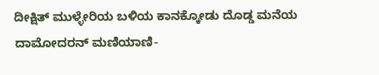ದೀಕ್ಷಿತ್ ಮುಳ್ಳೇರಿಯ ಬಳಿಯ ಕಾನಕ್ಕೋಡು ದೊಡ್ಡ ಮನೆಯ ದಾಮೋದರನ್ ಮಣಿಯಾಣಿ-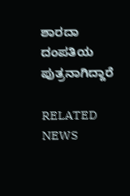ಶಾರದಾ ದಂಪತಿಯ  ಪುತ್ರನಾಗಿದ್ದಾರೆ

RELATED NEWS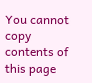You cannot copy contents of this page